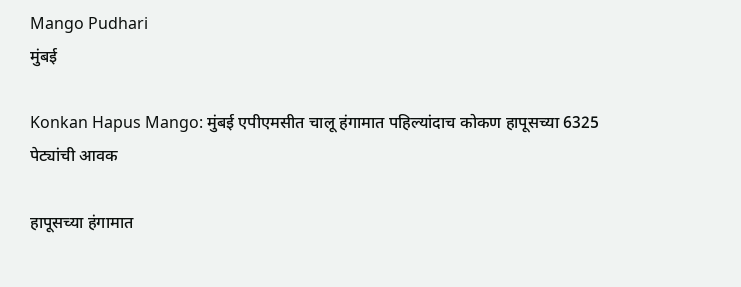Mango Pudhari
मुंबई

Konkan Hapus Mango: मुंबई एपीएमसीत चालू हंगामात पहिल्यांदाच कोकण हापूसच्या 6325 पेट्यांची आवक

हापूसच्या हंगामात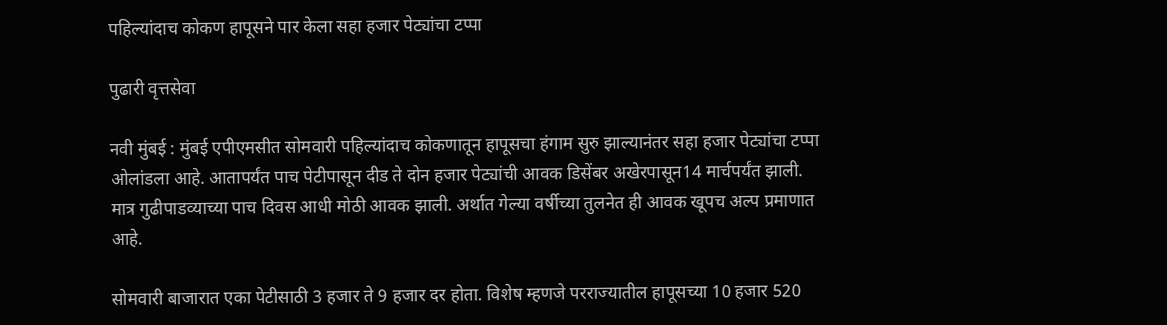पहिल्यांदाच कोकण हापूसने पार केला सहा हजार पेट्यांचा टप्पा

पुढारी वृत्तसेवा

नवी मुंबई : मुंबई एपीएमसीत सोमवारी पहिल्यांदाच कोकणातून हापूसचा हंगाम सुरु झाल्यानंतर सहा हजार पेट्यांचा टप्पा ओलांडला आहे. आतापर्यंत पाच पेटीपासून दीड ते दोन हजार पेट्यांची आवक डिसेंबर अखेरपासून14 मार्चपर्यंत झाली. मात्र गुढीपाडव्याच्या पाच दिवस आधी मोठी आवक झाली. अर्थात गेल्या वर्षीच्या तुलनेत ही आवक खूपच अल्प प्रमाणात आहे.

सोमवारी बाजारात एका पेटीसाठी 3 हजार ते 9 हजार दर होता. विशेष म्हणजे परराज्यातील हापूसच्या 10 हजार 520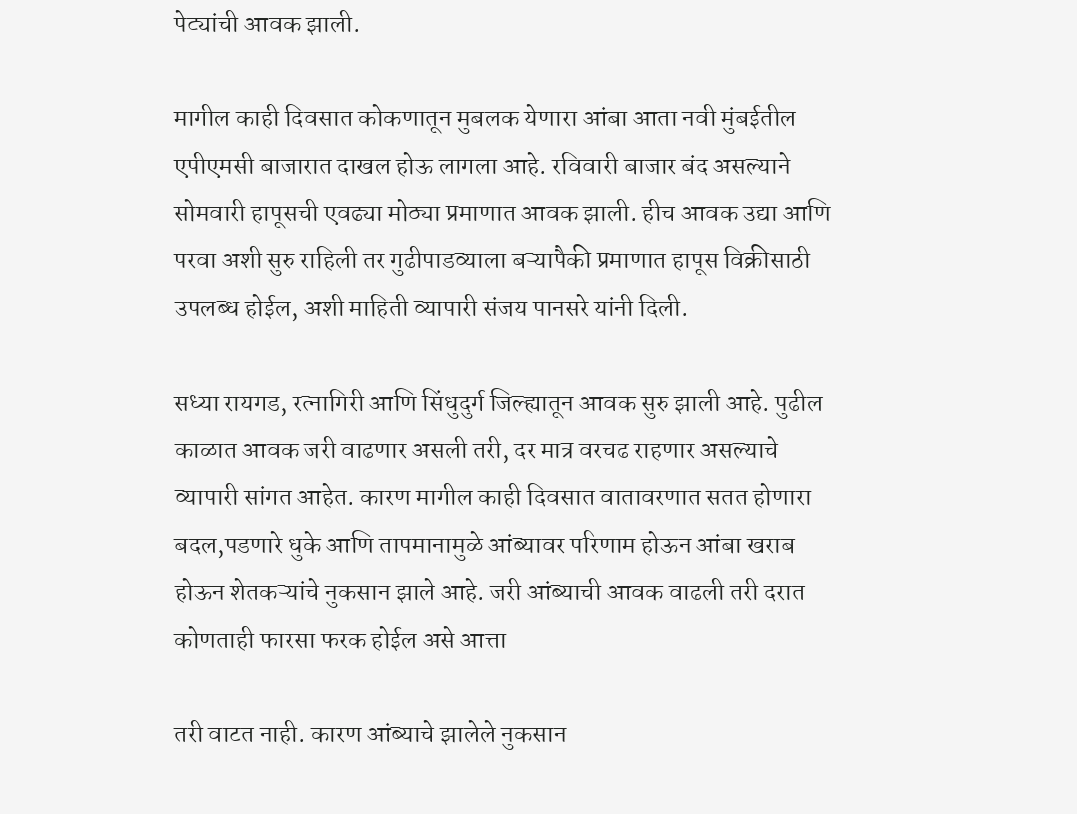पेट्यांची आवक झाली.

मागील काही दिवसात कोकणातून मुबलक येणारा आंबा आता नवी मुंबईतील एपीएमसी बाजारात दाखल होऊ लागला आहे. रविवारी बाजार बंद असल्याने सोमवारी हापूसची एवढ्या मोठ्या प्रमाणात आवक झाली. हीच आवक उद्या आणि परवा अशी सुरु राहिली तर गुढीपाडव्याला बऱ्यापैकी प्रमाणात हापूस विक्रीसाठी उपलब्ध होईल, अशी माहिती व्यापारी संजय पानसरे यांनी दिली.

सध्या रायगड, रत्नागिरी आणि सिंधुदुर्ग जिल्ह्यातून आवक सुरु झाली आहे. पुढील काळात आवक जरी वाढणार असली तरी, दर मात्र वरचढ राहणार असल्याचे व्यापारी सांगत आहेत. कारण मागील काही दिवसात वातावरणात सतत होणारा बदल,पडणारे धुके आणि तापमानामुळे आंब्यावर परिणाम होऊन आंबा खराब होऊन शेतकऱ्यांचे नुकसान झाले आहे. जरी आंब्याची आवक वाढली तरी दरात कोणताही फारसा फरक होईल असे आत्ता

तरी वाटत नाही. कारण आंब्याचे झालेले नुकसान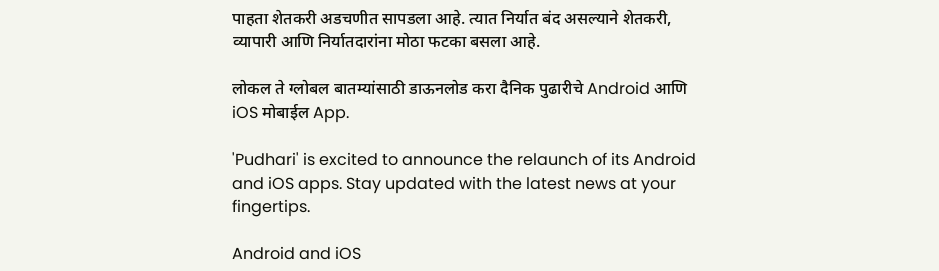पाहता शेतकरी अडचणीत सापडला आहे. त्यात निर्यात बंद असल्याने शेतकरी, व्यापारी आणि निर्यातदारांना मोठा फटका बसला आहे.

लोकल ते ग्लोबल बातम्यांसाठी डाऊनलोड करा दैनिक पुढारीचे Android आणि iOS मोबाईल App.

'Pudhari' is excited to announce the relaunch of its Android and iOS apps. Stay updated with the latest news at your fingertips.

Android and iOS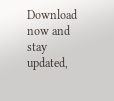Download now and stay updated,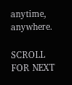anytime, anywhere.

SCROLL FOR NEXT